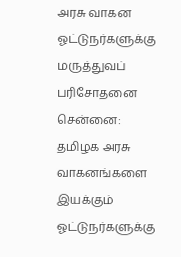அரசு வாகன ஓட்டுநர்களுக்கு மருத்துவப் பரிசோதனை
சென்னை: தமிழக அரசு வாகனங்களை இயக்கும் ஓட்டுநர்களுக்கு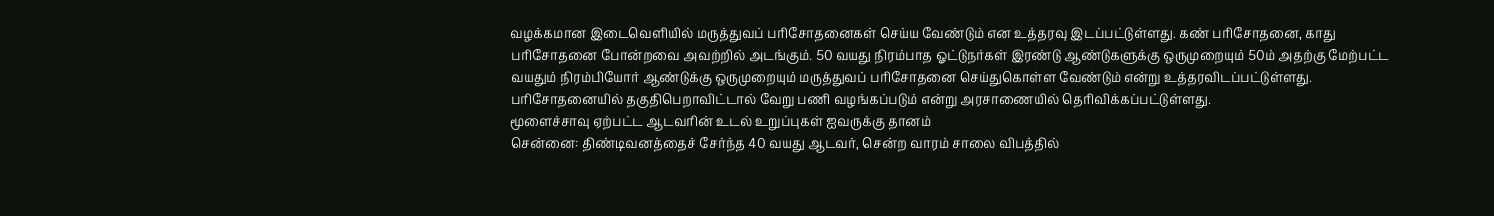வழக்கமான இடைவெளியில் மருத்துவப் பரிசோதனைகள் செய்ய வேண்டும் என உத்தரவு இடப்பட்டுள்ளது. கண் பரிசோதனை, காது பரிசோதனை போன்றவை அவற்றில் அடங்கும். 50 வயது நிரம்பாத ஓட்டுநர்கள் இரண்டு ஆண்டுகளுக்கு ஒருமுறையும் 50ம் அதற்கு மேற்பட்ட வயதும் நிரம்பியோர் ஆண்டுக்கு ஒருமுறையும் மருத்துவப் பரிசோதனை செய்துகொள்ள வேண்டும் என்று உத்தரவிடப்பட்டுள்ளது. பரிசோதனையில் தகுதிபெறாவிட்டால் வேறு பணி வழங்கப்படும் என்று அரசாணையில் தெரிவிக்கப்பட்டுள்ளது.
மூளைச்சாவு ஏற்பட்ட ஆடவரின் உடல் உறுப்புகள் ஐவருக்கு தானம்
சென்னை: திண்டிவனத்தைச் சேர்ந்த 40 வயது ஆடவர், சென்ற வாரம் சாலை விபத்தில்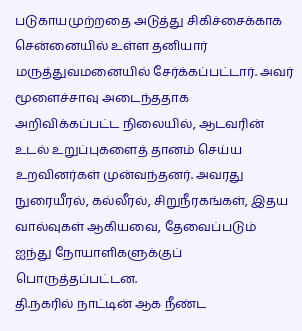படுகாயமுற்றதை அடுத்து சிகிச்சைக்காக சென்னையில் உள்ள தனியார் மருத்துவமனையில் சேர்க்கப்பட்டார். அவர் மூளைச்சாவு அடைந்ததாக அறிவிக்கப்பட்ட நிலையில், ஆடவரின்
உடல் உறுப்புகளைத் தானம் செய்ய உறவினர்கள் முன்வந்தனர். அவரது நுரையீரல், கல்லீரல், சிறுநீரகங்கள், இதய வால்வுகள் ஆகியவை, தேவைப்படும் ஐந்து நோயாளிகளுக்குப் பொருத்தப்பட்டன.
தி.நகரில் நாட்டின் ஆக நீண்ட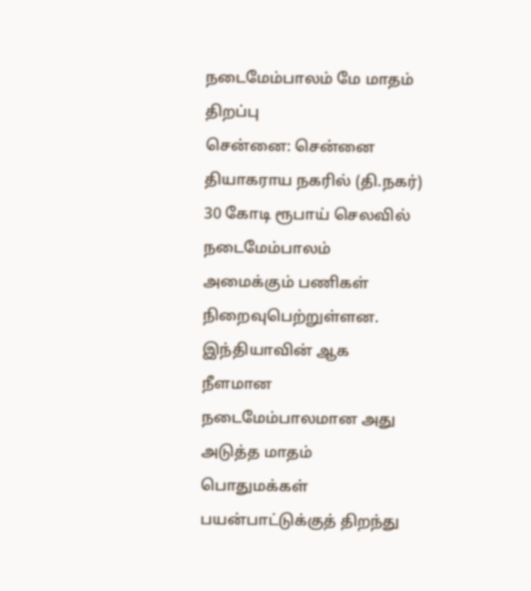நடைமேம்பாலம் மே மாதம் திறப்பு
சென்னை: சென்னை தியாகராய நகரில் (தி.நகர்) 30 கோடி ரூபாய் செலவில் நடைமேம்பாலம் அமைக்கும் பணிகள் நிறைவுபெற்றுள்ளன. இந்தியாவின் ஆக நீளமான நடைமேம்பாலமான அது அடுத்த மாதம் பொதுமக்கள் பயன்பாட்டுக்குத் திறந்து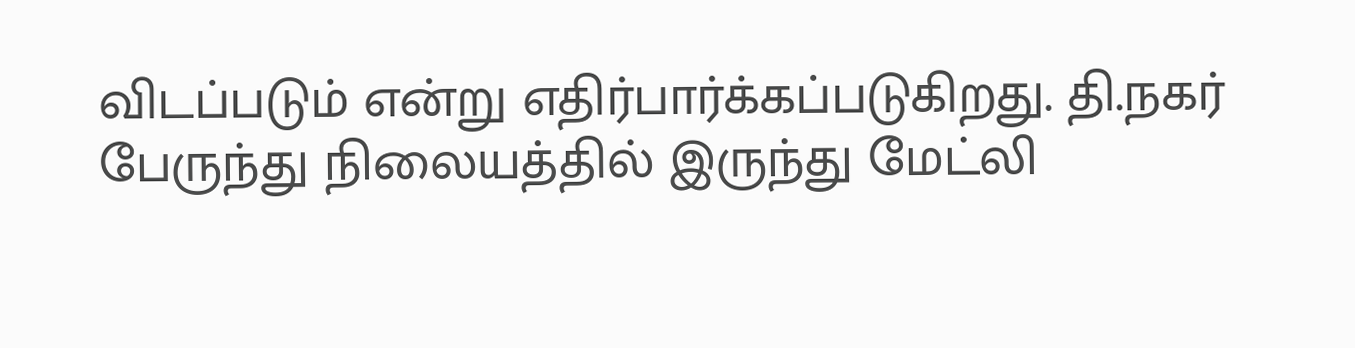விடப்படும் என்று எதிர்பார்க்கப்படுகிறது. தி.நகர் பேருந்து நிலையத்தில் இருந்து மேட்லி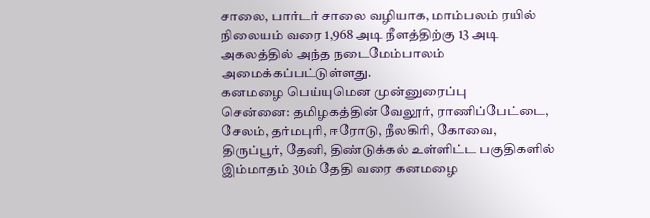சாலை, பார்டர் சாலை வழியாக, மாம்பலம் ரயில் நிலையம் வரை 1,968 அடி நீளத்திற்கு 13 அடி அகலத்தில் அந்த நடைமேம்பாலம் அமைக்கப்பட்டுள்ளது.
கனமழை பெய்யுமென முன்னுரைப்பு
சென்னை: தமிழகத்தின் வேலூர், ராணிப்பேட்டை, சேலம், தர்மபுரி, ஈரோடு, நீலகிரி, கோவை, திருப்பூர், தேனி, திண்டுக்கல் உள்ளிட்ட பகுதிகளில் இம்மாதம் 30ம் தேதி வரை கனமழை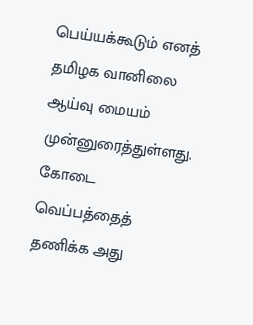பெய்யக்கூடும் எனத் தமிழக வானிலை ஆய்வு மையம் முன்னுரைத்துள்ளது. கோடை வெப்பத்தைத் தணிக்க அது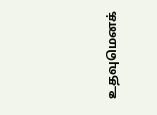உதவுமெனக்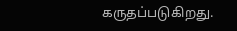கருதப்படுகிறது.